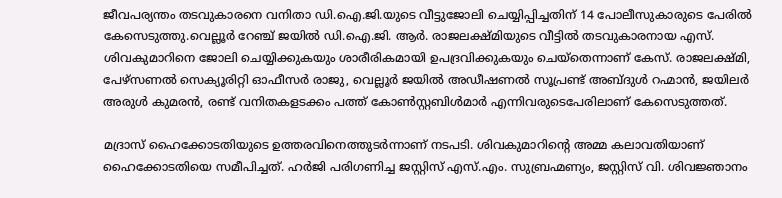ജീവപര്യന്തം തടവുകാരനെ വനിതാ ഡി.ഐ.ജി.യുടെ വീട്ടുജോലി ചെയ്യിപ്പിച്ചതിന് 14 പോലീസുകാരുടെ പേരില്‍ കേസെടുത്തു.വെല്ലൂർ റേഞ്ച് ജയില്‍ ഡി.ഐ.ജി. ആർ. രാജലക്ഷ്മിയുടെ വീട്ടില്‍ തടവുകാരനായ എസ്. ശിവകുമാറിനെ ജോലി ചെയ്യിക്കുകയും ശാരീരികമായി ഉപദ്രവിക്കുകയും ചെയ്തെന്നാണ് കേസ്. രാജലക്ഷ്മി, പേഴ്സണല്‍ സെക്യൂരിറ്റി ഓഫീസർ രാജു, വെല്ലൂർ ജയില്‍ അഡീഷണല്‍ സൂപ്രണ്ട് അബ്ദുള്‍ റഹ്മാൻ, ജയിലർ അരുള്‍ കുമരൻ, രണ്ട് വനിതകളടക്കം പത്ത് കോണ്‍സ്റ്റബിള്‍മാർ എന്നിവരുടെപേരിലാണ് കേസെടുത്തത്.

മദ്രാസ് ഹൈക്കോടതിയുടെ ഉത്തരവിനെത്തുടർന്നാണ് നടപടി. ശിവകുമാറിന്റെ അമ്മ കലാവതിയാണ് ഹൈക്കോടതിയെ സമീപിച്ചത്. ഹർജി പരിഗണിച്ച ജസ്റ്റിസ് എസ്.എം. സുബ്രഹ്മണ്യം, ജസ്റ്റിസ് വി. ശിവജ്ഞാനം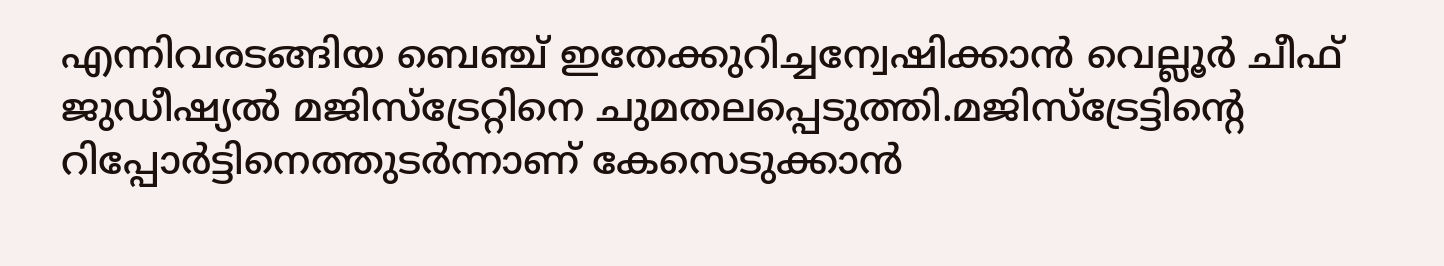എന്നിവരടങ്ങിയ ബെഞ്ച് ഇതേക്കുറിച്ചന്വേഷിക്കാൻ വെല്ലൂർ ചീഫ് ജുഡീഷ്യല്‍ മജിസ്ട്രേറ്റിനെ ചുമതലപ്പെടുത്തി.മജിസ്ട്രേട്ടിന്റെ റിപ്പോർട്ടിനെത്തുടർന്നാണ് കേസെടുക്കാൻ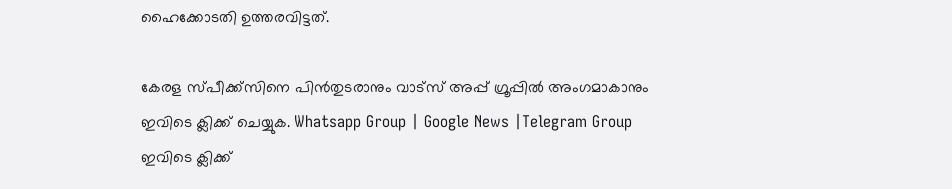ഹൈക്കോടതി ഉത്തരവിട്ടത്.

കേരള സ്പീക്ക്സിനെ പിൻതുടരാനും വാട്സ് അപ്പ് ഗ്രൂപ്പിൽ അംഗമാകാനും ഇവിടെ ക്ലിക്ക് ചെയ്യുക. Whatsapp Group | Google News |Telegram Group
ഇവിടെ ക്ലിക്ക്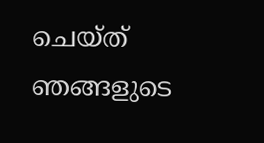ചെയ്ത് ഞങ്ങളുടെ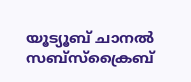യൂട്യൂബ് ചാനൽ സബ്സ്ക്രൈബ്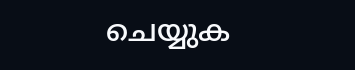ചെയ്യുക